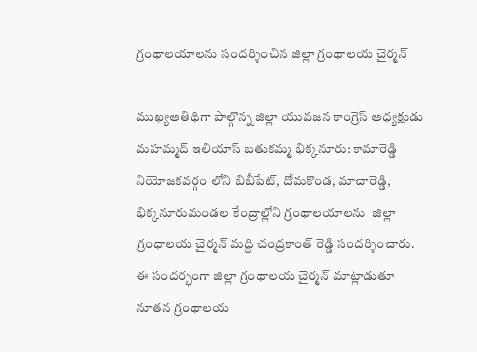గ్రంథాలయాలను సందర్శించిన జిల్లా గ్రంథాలయ చైర్మన్

ముఖ్యఅతిథిగా పాల్గొన్న జిల్లా యువజన కాంగ్రెస్ అధ్యక్షుడు మహమ్మద్ ఇలియాస్ బతుకమ్మ భిక్కనూరు: కామారెడ్డి నియోజకవర్గం లోని బిబీపేట్, దోమకొండ, మాచారెడ్డి, భిక్కనూరుమండల కేంద్రాల్లోని గ్రంథాలయాలను  జిల్లా గ్రంధాలయ చైర్మన్ మద్ది చంద్రకాంత్ రెడ్డి సందర్శించారు.  ఈ సందర్భంగా జిల్లా గ్రంథాలయ చైర్మన్ మాట్లాడుతూ నూతన గ్రంథాలయ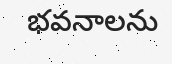భవనాలను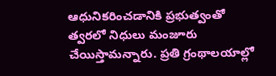ఆధునికరించడానికి ప్రభుత్వంతో త్వరలో నిధులు మంజూరు చేయిస్తామన్నారు. ప్రతి గ్రంథాలయాల్లో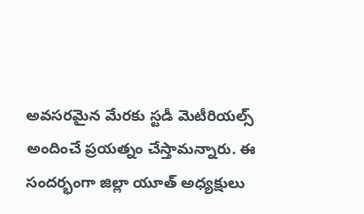అవసరమైన మేరకు స్టడీ మెటీరియల్స్ అందించే ప్రయత్నం చేస్తామన్నారు. ఈ సందర్భంగా జిల్లా యూత్ అధ్యక్షులు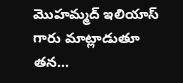మొహమ్మద్ ఇలియాస్ గారు మాట్లాడుతూ తన...